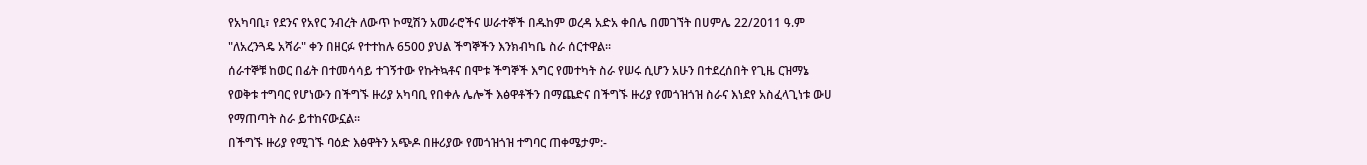የአካባቢ፣ የደንና የአየር ንብረት ለውጥ ኮሚሽን አመራሮችና ሠራተኞች በዱከም ወረዳ አድአ ቀበሌ በመገኘት በሀምሌ 22/2011 ዓ.ም "ለአረንጓዴ አሻራ" ቀን በዘርፉ የተተከሉ 6500 ያህል ችግኞችን እንክብካቤ ስራ ሰርተዋል፡፡
ሰራተኞቹ ከወር በፊት በተመሳሳይ ተገኝተው የኩትኳቶና በሞቱ ችግኞች እግር የመተካት ስራ የሠሩ ሲሆን አሁን በተደረሰበት የጊዜ ርዝማኔ የወቅቱ ተግባር የሆነውን በችግኙ ዙሪያ አካባቢ የበቀሉ ሌሎች እፅዋቶችን በማጨድና በችግኙ ዙሪያ የመጎዝጎዝ ስራና እነደየ አስፈላጊነቱ ውሀ የማጠጣት ስራ ይተከናውኗል፡፡
በችግኙ ዙሪያ የሚገኙ ባዕድ እፅዋትን አጭዶ በዙሪያው የመጎዝጎዝ ተግባር ጠቀሜታም:-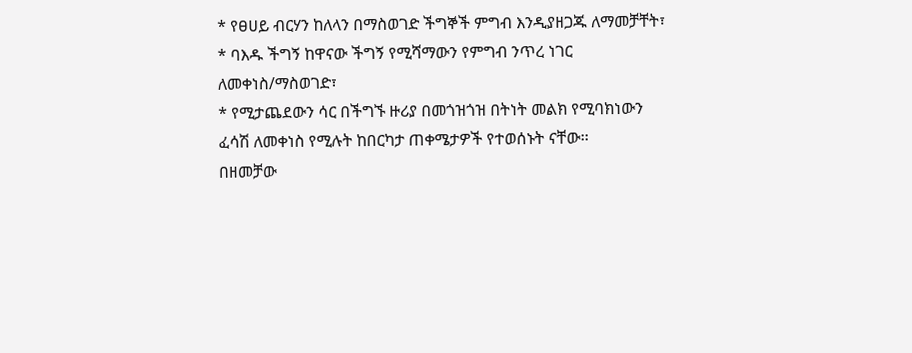* የፀሀይ ብርሃን ከለላን በማስወገድ ችግኞች ምግብ እንዲያዘጋጁ ለማመቻቸት፣
* ባእዱ ችግኝ ከዋናው ችግኝ የሚሻማውን የምግብ ንጥረ ነገር ለመቀነስ/ማስወገድ፣
* የሚታጨደውን ሳር በችግኙ ዙሪያ በመጎዝጎዝ በትነት መልክ የሚባክነውን ፈሳሽ ለመቀነስ የሚሉት ከበርካታ ጠቀሜታዎች የተወሰኑት ናቸው፡፡
በዘመቻው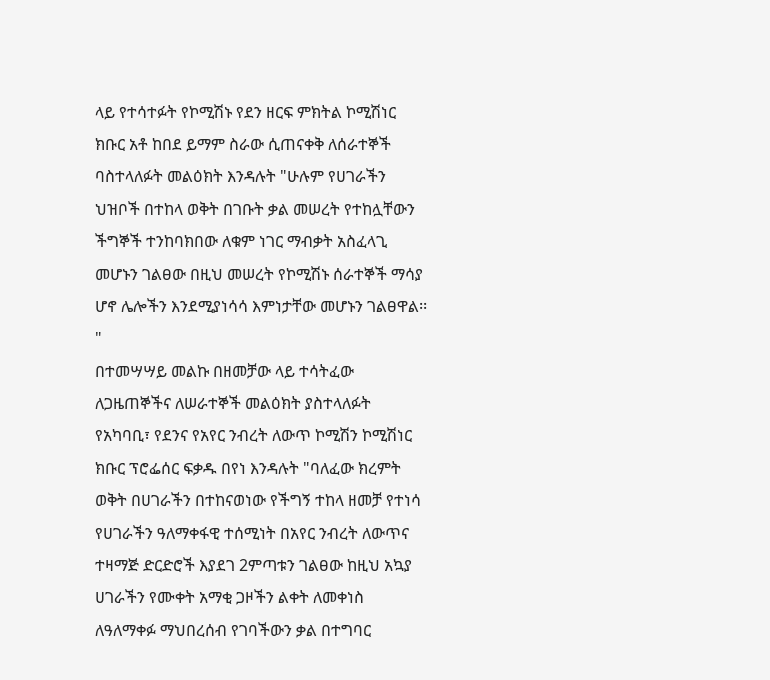ላይ የተሳተፉት የኮሚሽኑ የደን ዘርፍ ምክትል ኮሚሽነር ክቡር አቶ ከበደ ይማም ስራው ሲጠናቀቅ ለሰራተኞች ባስተላለፉት መልዕክት እንዳሉት "ሁሉም የሀገራችን ህዝቦች በተከላ ወቅት በገቡት ቃል መሠረት የተከሏቸውን ችግኞች ተንከባክበው ለቁም ነገር ማብቃት አስፈላጊ መሆኑን ገልፀው በዚህ መሠረት የኮሚሽኑ ሰራተኞች ማሳያ ሆኖ ሌሎችን እንደሚያነሳሳ እምነታቸው መሆኑን ገልፀዋል፡፡"
በተመሣሣይ መልኩ በዘመቻው ላይ ተሳትፈው ለጋዜጠኞችና ለሠራተኞች መልዕክት ያስተላለፉት የአካባቢ፣ የደንና የአየር ንብረት ለውጥ ኮሚሽን ኮሚሽነር ክቡር ፕሮፌሰር ፍቃዱ በየነ እንዳሉት "ባለፈው ክረምት ወቅት በሀገራችን በተከናወነው የችግኝ ተከላ ዘመቻ የተነሳ የሀገራችን ዓለማቀፋዊ ተሰሚነት በአየር ንብረት ለውጥና ተዛማጅ ድርድሮች እያደገ 2ምጣቱን ገልፀው ከዚህ አኳያ ሀገራችን የሙቀት አማቂ ጋዞችን ልቀት ለመቀነስ ለዓለማቀፉ ማህበረሰብ የገባችውን ቃል በተግባር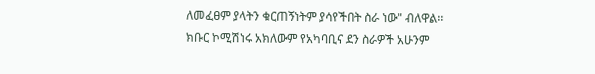ለመፈፀም ያላትን ቁርጠኝነትም ያሳየችበት ስራ ነው" ብለዋል፡፡
ክቡር ኮሚሽነሩ አክለውም የአካባቢና ደን ስራዎች አሁንም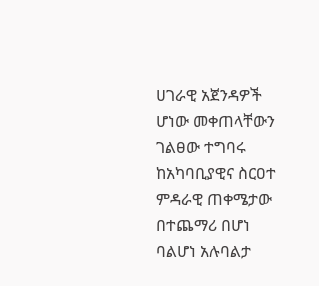ሀገራዊ አጀንዳዎች ሆነው መቀጠላቸውን ገልፀው ተግባሩ ከአካባቢያዊና ስርዐተ ምዳራዊ ጠቀሜታው በተጨማሪ በሆነ ባልሆነ አሉባልታ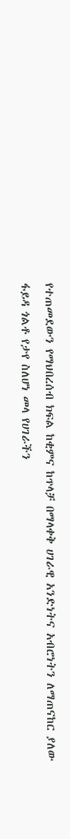የተጠመደውን የማህበረሰብ ክፍል ከቂምና ከጥላቻ በማላቀቅ ሀገራዊ አንድነትና አብሮነትን ለማጠናከር ያለው ፋይዳ ጎልቶ የታየ ስለሆነ መላ የሀገራችን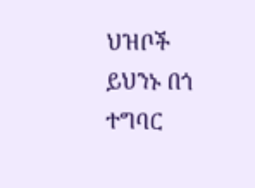ህዝቦች ይህንኑ በጎ ተግባር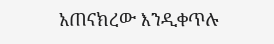አጠናክረው እንዲቀጥሉ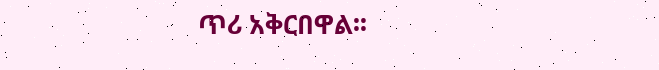ጥሪ አቅርበዋል፡፡